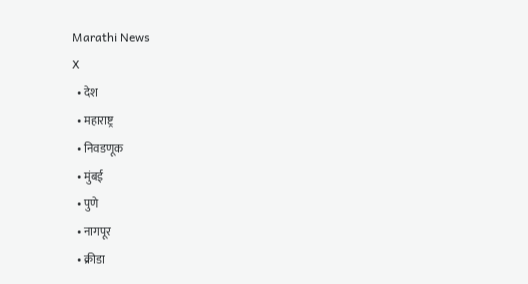Marathi News
X
  • देश
  • महाराष्ट्र
  • निवडणूक
  • मुंबई
  • पुणे
  • नागपूर
  • क्रीडा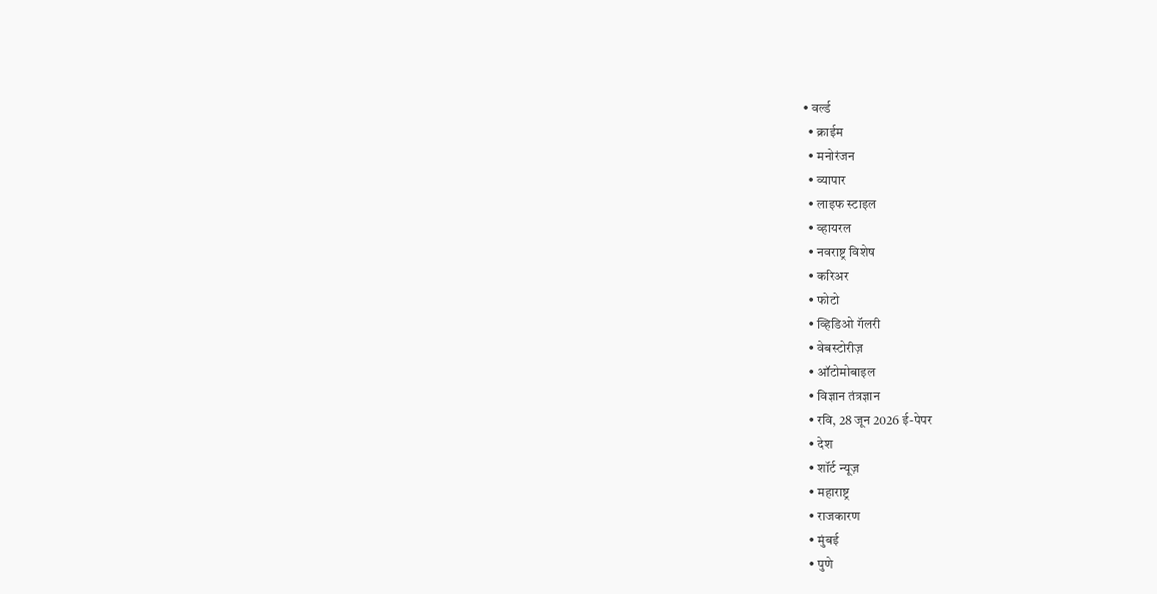• वर्ल्ड
  • क्राईम
  • मनोरंजन
  • व्यापार
  • लाइफ स्टाइल
  • व्हायरल
  • नवराष्ट्र विशेष
  • करिअर
  • फोटो
  • व्हिडिओ गॅलरी
  • वेबस्टोरीज़
  • ऑटोमोबाइल
  • विज्ञान तंत्रज्ञान
  • रवि, 28 जून 2026 ई-पेपर
  • देश
  • शॉर्ट न्यूज़
  • महाराष्ट्र
  • राजकारण
  • मुंबई
  • पुणे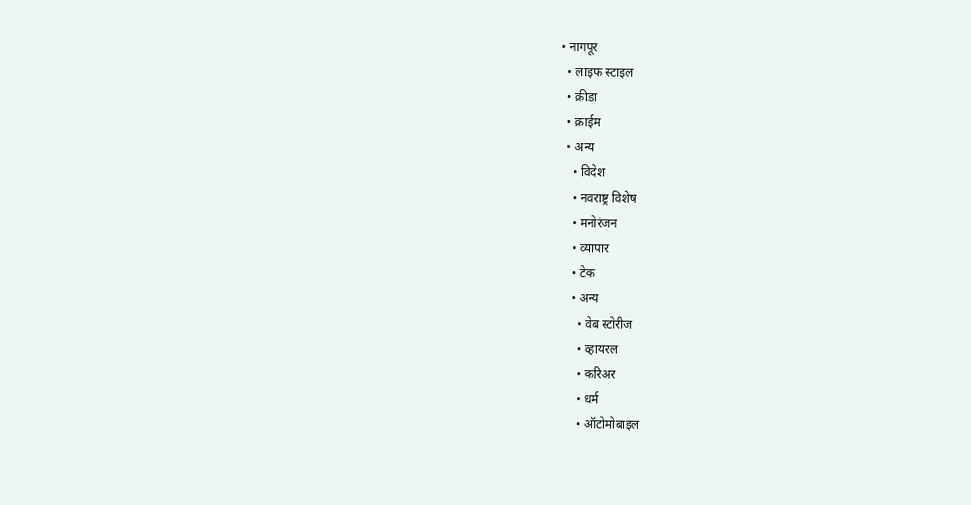• नागपूर
  • लाइफ स्टाइल
  • क्रीडा
  • क्राईम
  • अन्य
    • विदेश
    • नवराष्ट्र विशेष
    • मनोरंजन
    • व्यापार
    • टेक
    • अन्य
      • वेब स्टोरीज
      • व्हायरल
      • करिअर
      • धर्म
      • ऑटोमोबाइल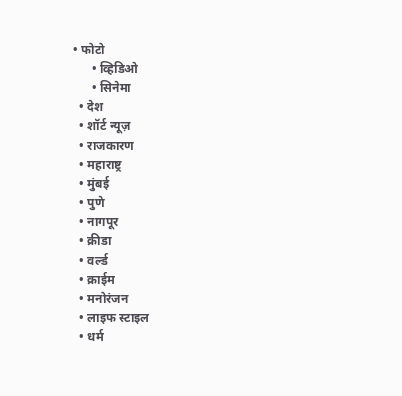• फोटो
      • व्हिडिओ
      • सिनेमा
  • देश
  • शॉर्ट न्यूज़
  • राजकारण
  • महाराष्ट्र
  • मुंबई
  • पुणे
  • नागपूर
  • क्रीडा
  • वर्ल्ड
  • क्राईम
  • मनोरंजन
  • लाइफ स्टाइल
  • धर्म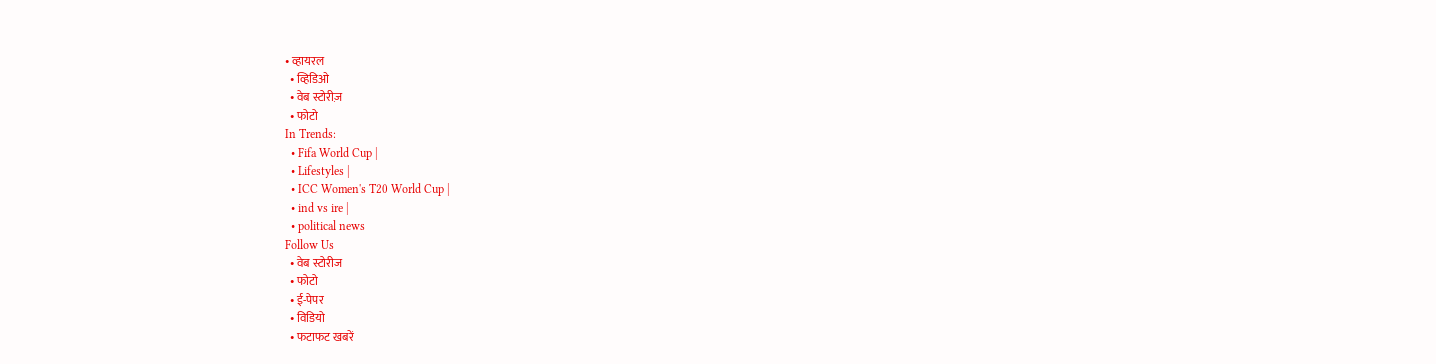• व्हायरल
  • व्हिडिओ
  • वेब स्टोरीज़
  • फोटो
In Trends:
  • Fifa World Cup |
  • Lifestyles |
  • ICC Women's T20 World Cup |
  • ind vs ire |
  • political news
Follow Us
  • वेब स्टोरीज
  • फोटो
  • ई-पेपर
  • विडियो
  • फटाफट खबरें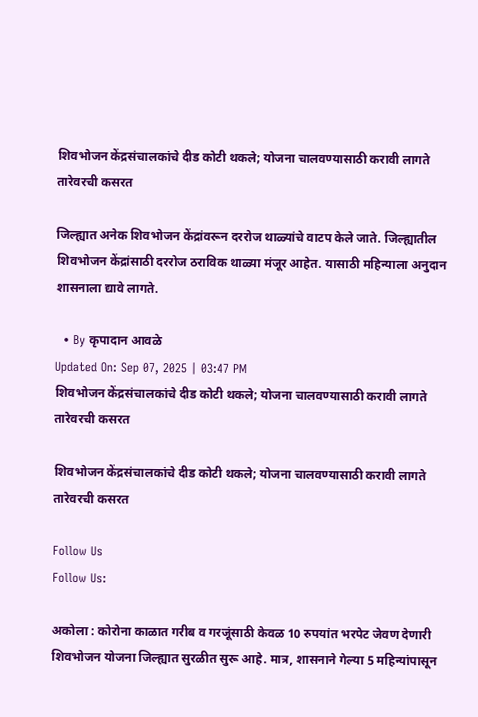शिवभोजन केंद्रसंचालकांचे दीड कोटी थकले; योजना चालवण्यासाठी करावी लागते तारेवरची कसरत

जिल्ह्यात अनेक शिवभोजन केंद्रांवरून दररोज थाळ्यांचे वाटप केले जाते. जिल्ह्यातील शिवभोजन केंद्रांसाठी दररोज ठराविक थाळ्या मंजूर आहेत. यासाठी महिन्याला अनुदान शासनाला द्यावे लागते.

  • By कृपादान आवळे
Updated On: Sep 07, 2025 | 03:47 PM
शिवभोजन केंद्रसंचालकांचे दीड कोटी थकले; योजना चालवण्यासाठी करावी लागते तारेवरची कसरत

शिवभोजन केंद्रसंचालकांचे दीड कोटी थकले; योजना चालवण्यासाठी करावी लागते तारेवरची कसरत

Follow Us
Follow Us:

अकोला : कोरोना काळात गरीब व गरजूंसाठी केवळ 10 रुपयांत भरपेट जेवण देणारी शिवभोजन योजना जिल्ह्यात सुरळीत सुरू आहे. मात्र, शासनाने गेल्या 5 महिन्यांपासून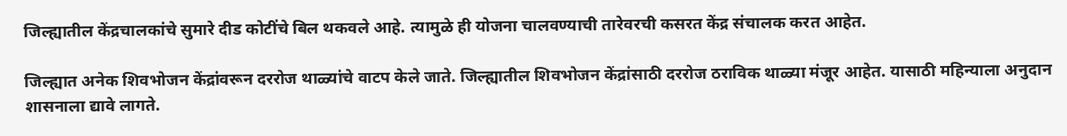जिल्ह्यातील केंद्रचालकांचे सुमारे दीड कोटींचे बिल थकवले आहे. त्यामुळे ही योजना चालवण्याची तारेवरची कसरत केंद्र संचालक करत आहेत.

जिल्ह्यात अनेक शिवभोजन केंद्रांवरून दररोज थाळ्यांचे वाटप केले जाते. जिल्ह्यातील शिवभोजन केंद्रांसाठी दररोज ठराविक थाळ्या मंजूर आहेत. यासाठी महिन्याला अनुदान शासनाला द्यावे लागते.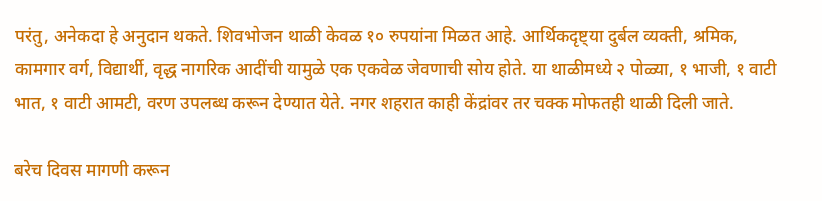परंतु, अनेकदा हे अनुदान थकते. शिवभोजन थाळी केवळ १० रुपयांना मिळत आहे. आर्थिकदृष्ट्या दुर्बल व्यक्ती, श्रमिक, कामगार वर्ग, विद्यार्थी, वृद्ध नागरिक आदींची यामुळे एक एकवेळ जेवणाची सोय होते. या थाळीमध्ये २ पोळ्या, १ भाजी, १ वाटी भात, १ वाटी आमटी, वरण उपलब्ध करून देण्यात येते. नगर शहरात काही केंद्रांवर तर चक्क मोफतही थाळी दिली जाते.

बरेच दिवस मागणी करून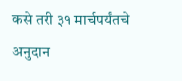कसे तरी ३१ मार्चपर्यंतचे अनुदान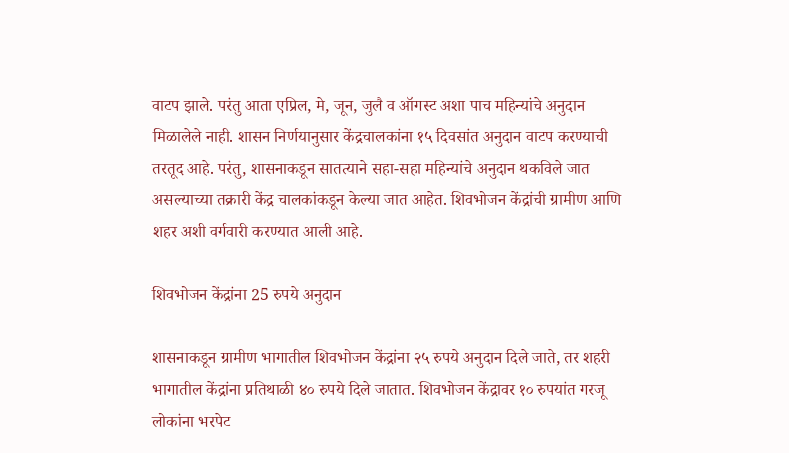वाटप झाले. परंतु आता एप्रिल, मे, जून, जुलै व ऑगस्ट अशा पाच महिन्यांचे अनुदान मिळालेले नाही. शासन निर्णयानुसार केंद्रचालकांना १५ दिवसांत अनुदान वाटप करण्याची तरतूद आहे. परंतु, शासनाकडून सातत्याने सहा-सहा महिन्यांचे अनुदान थकविले जात असल्याच्या तक्रारी केंद्र चालकांकडून केल्या जात आहेत. शिवभोजन केंद्रांची ग्रामीण आणि शहर अशी वर्गवारी करण्यात आली आहे.

शिवभोजन केंद्रांना 25 रुपये अनुदान

शासनाकडून ग्रामीण भागातील शिवभोजन केंद्रांना २५ रुपये अनुदान दिले जाते, तर शहरी भागातील केंद्रांना प्रतिथाळी ४० रुपये दिले जातात. शिवभोजन केंद्रावर १० रुपयांत गरजू लोकांना भरपेट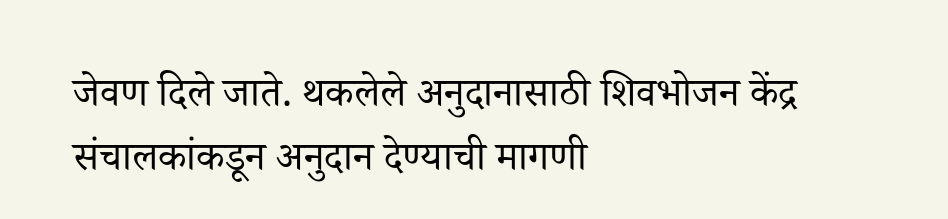जेवण दिले जाते. थकलेले अनुदानासाठी शिवभोजन केंद्र संचालकांकडून अनुदान देण्याची मागणी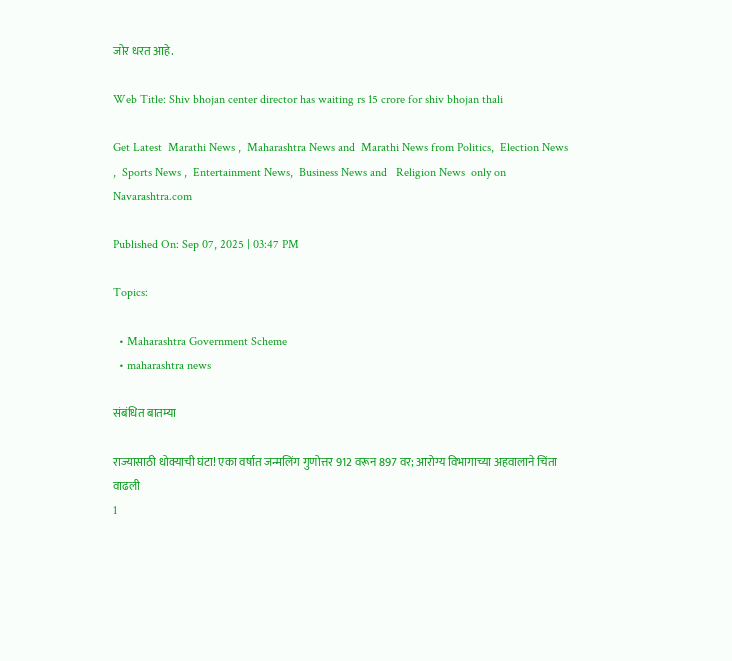जोर धरत आहे.

Web Title: Shiv bhojan center director has waiting rs 15 crore for shiv bhojan thali

Get Latest  Marathi News ,  Maharashtra News and  Marathi News from Politics,  Election News ,  Sports News ,  Entertainment News,  Business News and   Religion News  only on Navarashtra.com

Published On: Sep 07, 2025 | 03:47 PM

Topics:

  • Maharashtra Government Scheme
  • maharashtra news

संबंधित बातम्या

राज्यासाठी धोक्याची घंटा! एका वर्षात जन्मलिंग गुणोत्तर 912 वरून 897 वर; आरोग्य विभागाच्या अहवालाने चिंता वाढली
1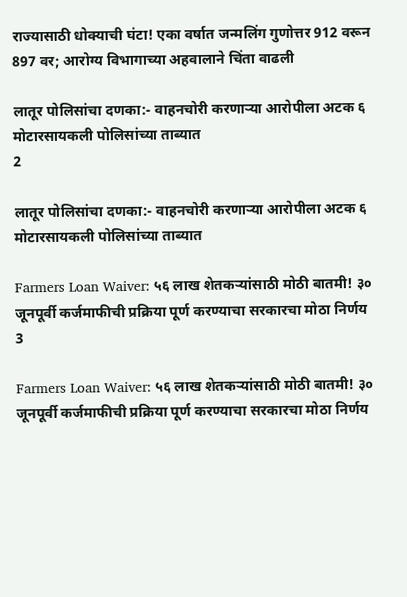राज्यासाठी धोक्याची घंटा! एका वर्षात जन्मलिंग गुणोत्तर 912 वरून 897 वर; आरोग्य विभागाच्या अहवालाने चिंता वाढली

लातूर पोलिसांचा दणका:- वाहनचोरी करणाऱ्या आरोपीला अटक ६ मोटारसायकली पोलिसांच्या ताब्यात
2

लातूर पोलिसांचा दणका:- वाहनचोरी करणाऱ्या आरोपीला अटक ६ मोटारसायकली पोलिसांच्या ताब्यात

Farmers Loan Waiver: ५६ लाख शेतकऱ्यांसाठी मोठी बातमी! ३० जूनपूर्वी कर्जमाफीची प्रक्रिया पूर्ण करण्याचा सरकारचा मोठा निर्णय
3

Farmers Loan Waiver: ५६ लाख शेतकऱ्यांसाठी मोठी बातमी! ३० जूनपूर्वी कर्जमाफीची प्रक्रिया पूर्ण करण्याचा सरकारचा मोठा निर्णय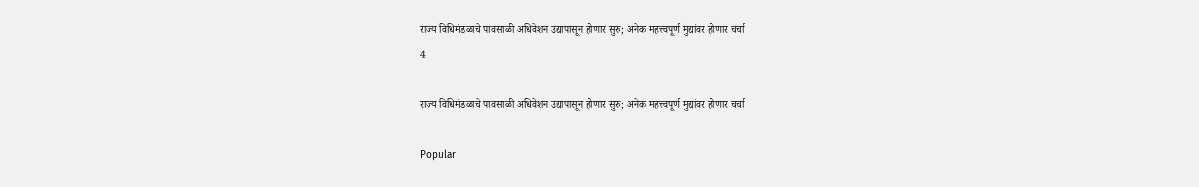राज्य विधिमंडळाचे पावसाळी अधिवेशन उद्यापासून होणार सुरु; अनेक महत्त्वपूर्ण मुद्यांवर होणार चर्चा
4

राज्य विधिमंडळाचे पावसाळी अधिवेशन उद्यापासून होणार सुरु; अनेक महत्त्वपूर्ण मुद्यांवर होणार चर्चा

Popular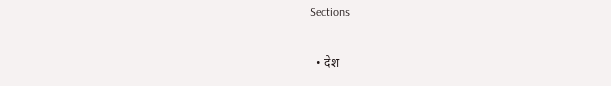Sections

  • देश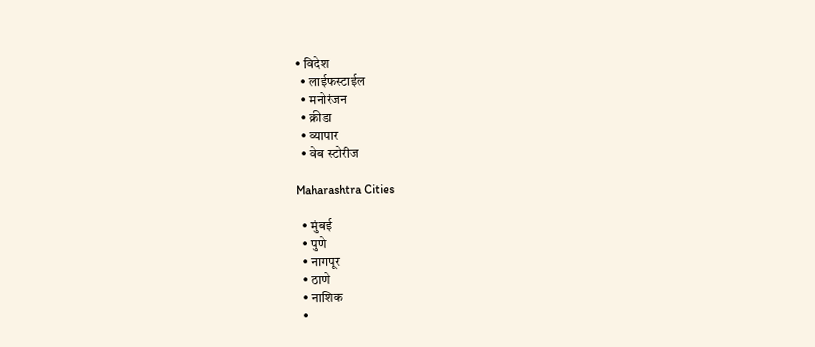• विदेश
  • लाईफस्टाईल
  • मनोरंजन
  • क्रीडा
  • व्यापार
  • वेब स्टोरीज

Maharashtra Cities

  • मुंबई
  • पुणे
  • नागपूर
  • ठाणे
  • नाशिक
  •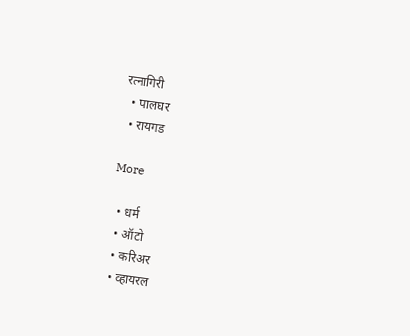रत्नागिरी
  • पालघर
  • रायगड

More

  • धर्म
  • ऑटो
  • करिअर
  • व्हायरल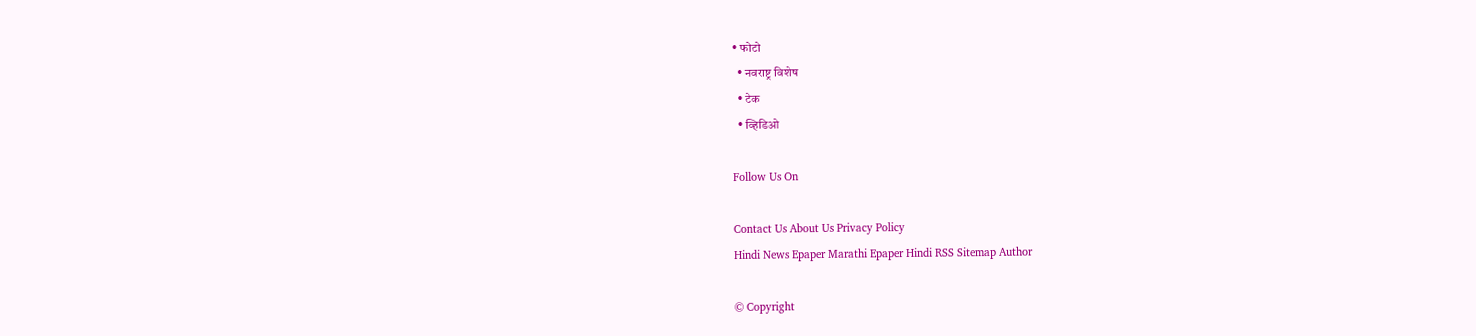• फोटो
  • नवराष्ट्र विशेष
  • टेक
  • व्हिडिओ

Follow Us On

Contact Us About Us Privacy Policy
Hindi News Epaper Marathi Epaper Hindi RSS Sitemap Author

© Copyright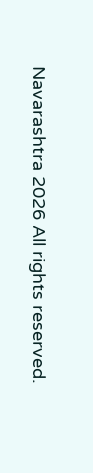Navarashtra 2026 All rights reserved.